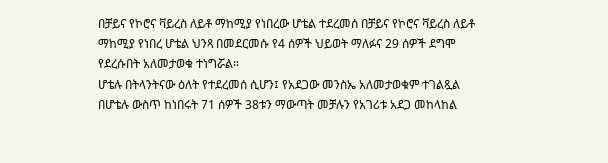በቻይና የኮሮና ቫይረስ ለይቶ ማከሚያ የነበረው ሆቴል ተደረመሰ በቻይና የኮሮና ቫይረስ ለይቶ ማከሚያ የነበረ ሆቴል ህንጻ በመደርመሱ የ4 ሰዎች ህይወት ማለፉና 29 ሰዎች ደግሞ የደረሱበት አለመታወቁ ተነግሯል።
ሆቴሉ በትላንትናው ዕለት የተደረመሰ ሲሆን፤ የአደጋው መንስኤ አለመታወቁም ተገልጿል በሆቴሉ ውስጥ ከነበሩት 71 ሰዎች 38ቱን ማውጣት መቻሉን የአገሪቱ አደጋ መከላከል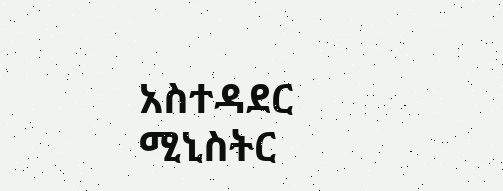አስተዳደር ሚኒስትር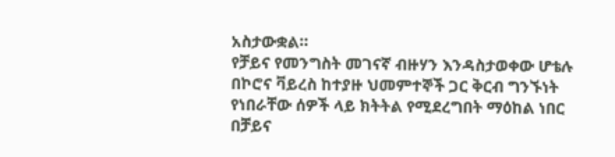አስታውቋል።
የቻይና የመንግስት መገናኛ ብዙሃን እንዳስታወቀው ሆቴሉ በኮሮና ቫይረስ ከተያዙ ህመምተኞች ጋር ቅርብ ግንኙነት የነበራቸው ሰዎች ላይ ክትትል የሚደረግበት ማዕከል ነበር በቻይና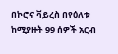በኮሮና ቫይረስ በየዕለቱ ከሚያዙት 99 ሰዎች አርብ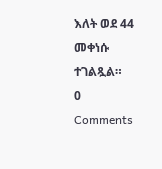እለት ወደ 44 መቀነሱ ተገልጿል።
0 Comments